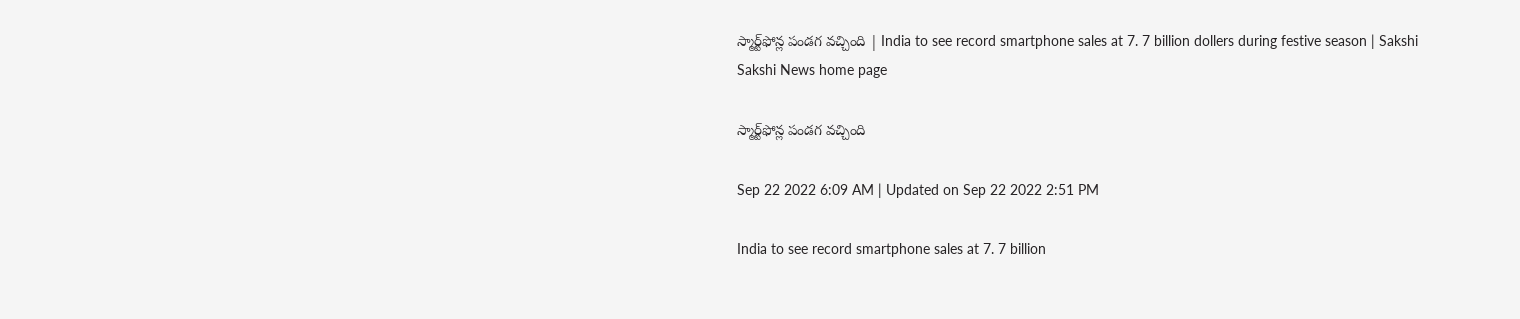స్మార్ట్‌ఫోన్ల పండగ వచ్చింది | India to see record smartphone sales at 7. 7 billion dollers during festive season | Sakshi
Sakshi News home page

స్మార్ట్‌ఫోన్ల పండగ వచ్చింది

Sep 22 2022 6:09 AM | Updated on Sep 22 2022 2:51 PM

India to see record smartphone sales at 7. 7 billion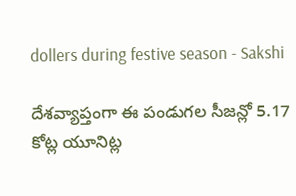dollers during festive season - Sakshi

దేశవ్యాప్తంగా ఈ పండుగల సీజన్లో 5.17 కోట్ల యూనిట్ల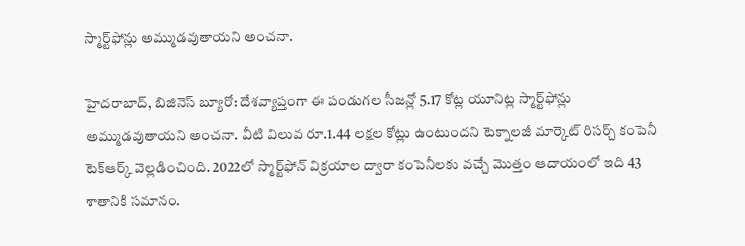స్మార్ట్‌ఫోన్లు అమ్ముడవుతాయని అంచనా.

హైదరాబాద్, బిజినెస్‌ బ్యూరో: దేశవ్యాప్తంగా ఈ పండుగల సీజన్లో 5.17 కోట్ల యూనిట్ల స్మార్ట్‌ఫోన్లు అమ్ముడవుతాయని అంచనా. వీటి విలువ రూ.1.44 లక్షల కోట్లు ఉంటుందని టెక్నాలజీ మార్కెట్‌ రిసర్చ్‌ కంపెనీ టెక్‌ఆర్క్‌ వెల్లడించింది. 2022లో స్మార్ట్‌ఫోన్‌ విక్రయాల ద్వారా కంపెనీలకు వచ్చే మొత్తం ఆదాయంలో ఇది 43 శాతానికి సమానం.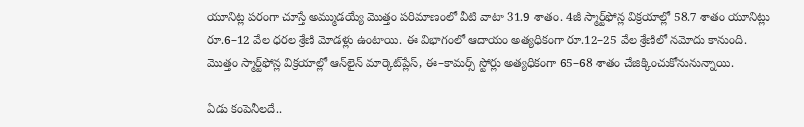యూనిట్ల పరంగా చూస్తే అమ్ముడయ్యే మొత్తం పరిమాణంలో వీటి వాటా 31.9 శాతం. 4జీ స్మార్ట్‌ఫోన్ల విక్రయాల్లో 58.7 శాతం యూనిట్లు రూ.6–12 వేల ధరల శ్రేణి మోడళ్లు ఉంటాయి. ఈ విభాగంలో ఆదాయం అత్యధికంగా రూ.12–25 వేల శ్రేణిలో నమోదు కానుంది. మొత్తం స్మార్ట్‌ఫోన్ల విక్రయాల్లో ఆన్‌లైన్‌ మార్కెట్‌ప్లేస్, ఈ–కామర్స్‌ స్టోర్లు అత్యధికంగా 65–68 శాతం చేజిక్కించుకోనునున్నాయి.

ఏడు కంపెనీలదే..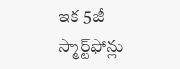ఇక 5జీ స్మార్ట్‌ఫోన్లు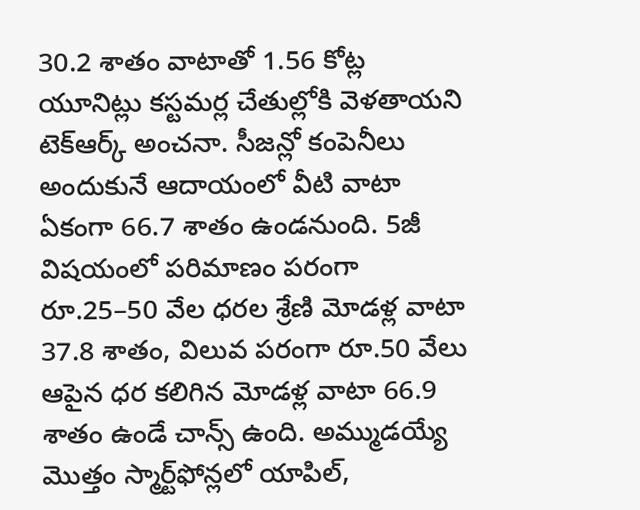30.2 శాతం వాటాతో 1.56 కోట్ల యూనిట్లు కస్టమర్ల చేతుల్లోకి వెళతాయని టెక్‌ఆర్క్‌ అంచనా. సీజన్లో కంపెనీలు అందుకునే ఆదాయంలో వీటి వాటా ఏకంగా 66.7 శాతం ఉండనుంది. 5జీ విషయంలో పరిమాణం పరంగా రూ.25–50 వేల ధరల శ్రేణి మోడళ్ల వాటా 37.8 శాతం, విలువ పరంగా రూ.50 వేలు ఆపైన ధర కలిగిన మోడళ్ల వాటా 66.9 శాతం ఉండే చాన్స్‌ ఉంది. అమ్ముడయ్యే మొత్తం స్మార్ట్‌ఫోన్లలో యాపిల్,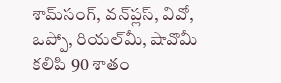శామ్‌సంగ్, వన్‌ప్లస్, వివో, ఒప్పో, రియల్‌మీ, షావొమీ కలిపి 90 శాతం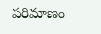పరిమాణం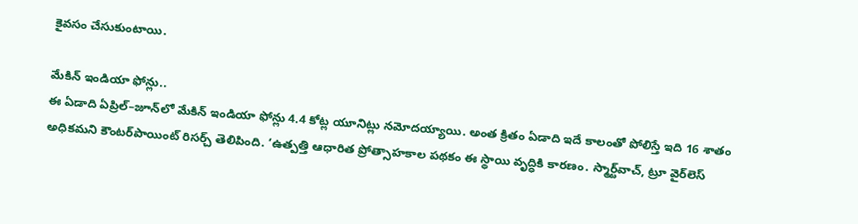కైవసం చేసుకుంటాయి.

మేకిన్‌ ఇండియా ఫోన్లు..
ఈ ఏడాది ఏప్రిల్‌–జూన్‌లో మేకిన్‌ ఇండియా ఫోన్లు 4.4 కోట్ల యూనిట్లు నమోదయ్యాయి. అంత క్రితం ఏడాది ఇదే కాలంతో పోలిస్తే ఇది 16 శాతం అధికమని కౌంటర్‌పాయింట్‌ రిసర్చ్‌ తెలిపింది. ‘ఉత్పత్తి ఆధారిత ప్రోత్సాహకాల పథకం ఈ స్థాయి వృద్ధికి కారణం. స్మార్ట్‌వాచ్, ట్రూ వైర్‌లెస్‌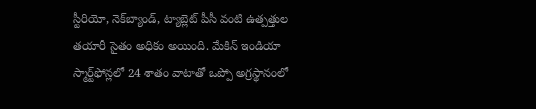స్టీరియో, నెక్‌బ్యాండ్, ట్యాబ్లెట్‌ పీసీ వంటి ఉత్పత్తుల తయారీ సైతం అధికం అయింది. మేకిన్‌ ఇండియా స్మార్ట్‌ఫోన్లలో 24 శాతం వాటాతో ఒప్పో అగ్రస్థానంలో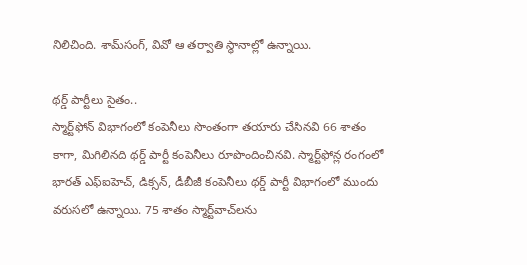నిలిచింది. శామ్‌సంగ్, వివో ఆ తర్వాతి స్థానాల్లో ఉన్నాయి.

థర్డ్‌ పార్టీలు సైతం..
స్మార్ట్‌ఫోన్‌ విభాగంలో కంపెనీలు సొంతంగా తయారు చేసినవి 66 శాతం కాగా, మిగిలినది థర్డ్‌ పార్టీ కంపెనీలు రూపొందించినవి. స్మార్ట్‌ఫోన్ల రంగంలో భారత్‌ ఎఫ్‌ఐహెచ్, డిక్సన్, డీబీజీ కంపెనీలు థర్డ్‌ పార్టీ విభాగంలో ముందు వరుసలో ఉన్నాయి. 75 శాతం స్మార్ట్‌వాచ్‌లను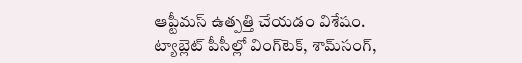ఆప్టీమస్‌ ఉత్పత్తి చేయడం విశేషం. ట్యాబ్లెట్‌ పీసీల్లో వింగ్‌టెక్, శామ్‌సంగ్,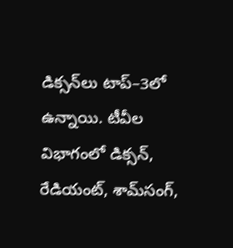డిక్సన్‌లు టాప్‌–3లో ఉన్నాయి. టీవీల విభాగంలో డిక్సన్, రేడియంట్, శామ్‌సంగ్,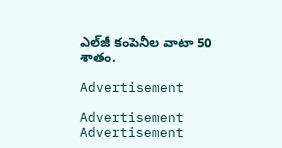ఎల్‌జీ కంపెనీల వాటా 50 శాతం.

Advertisement

Advertisement
Advertisement